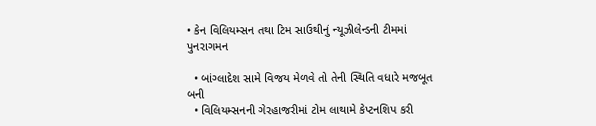• કેન વિલિયમ્સન તથા ટિમ સાઉથીનું ન્યૂઝીલેન્ડની ટીમમાં પુનરાગમન

  • બાંગ્લાદેશ સામે વિજય મેળવે તો તેની સ્થિતિ વધારે મજબૂત બની
  • વિલિયમ્સનની ગેરહાજરીમાં ટોમ લાથામે કેપ્ટનશિપ કરી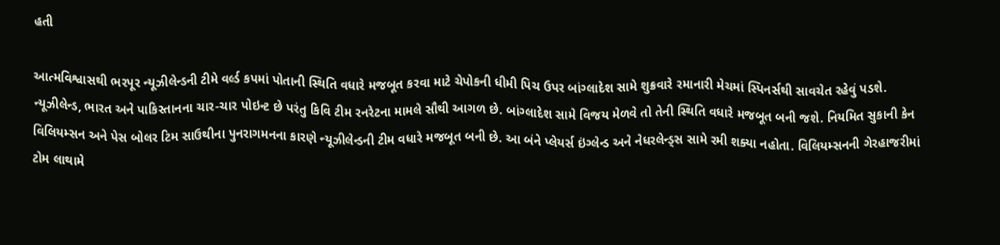હતી

આત્મવિશ્વાસથી ભરપૂર ન્યૂઝીલેન્ડની ટીમે વર્લ્ડ કપમાં પોતાની સ્થિતિ વધારે મજબૂત કરવા માટે ચેપોકની ધીમી પિચ ઉપર બાંગ્લાદેશ સામે શુક્રવારે રમાનારી મેચમાં સ્પિનર્સથી સાવચેત રહેવું પડશે. ન્યૂઝીલેન્ડ, ભારત અને પાકિસ્તાનના ચાર-ચાર પોઇન્ટ છે પરંતુ કિવિ ટીમ રનરેટના મામલે સૌથી આગળ છે. બાંગ્લાદેશ સામે વિજય મેળવે તો તેની સ્થિતિ વધારે મજબૂત બની જશે. નિયમિત સુકાની કેન વિલિયમ્સન અને પેસ બોલર ટિમ સાઉથીના પુનરાગમનના કારણે ન્યૂઝીલેન્ડની ટીમ વધારે મજબૂત બની છે. આ બંને પ્લેયર્સ ઇંગ્લેન્ડ અને નેધરલેન્ડ્સ સામે રમી શક્યા નહોતા. વિલિયમ્સનની ગેરહાજરીમાં ટોમ લાથામે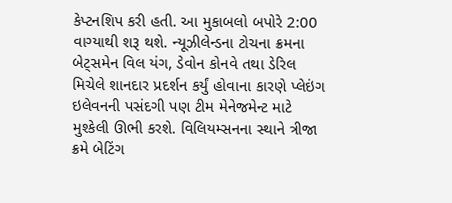કેપ્ટનશિપ કરી હતી. આ મુકાબલો બપોરે 2:00 વાગ્યાથી શરૂ થશે. ન્યૂઝીલેન્ડના ટોચના ક્રમના બેટ્સમેન વિલ યંગ, ડેવોન કોનવે તથા ડેરિલ મિચેલે શાનદાર પ્રદર્શન કર્યું હોવાના કારણે પ્લેઇંગ ઇલેવનની પસંદગી પણ ટીમ મેનેજમેન્ટ માટે મુશ્કેલી ઊભી કરશે. વિલિયમ્સનના સ્થાને ત્રીજા ક્રમે બેટિંગ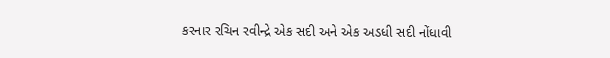કરનાર રચિન રવીન્દ્રે એક સદી અને એક અડધી સદી નોંધાવી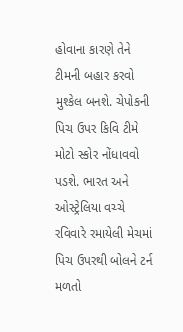હોવાના કારણે તેને ટીમની બહાર કરવો મુશ્કેલ બનશે. ચેપોકની પિચ ઉપર કિવિ ટીમે મોટો સ્કોર નોંધાવવો પડશે. ભારત અને ઓસ્ટ્રેલિયા વચ્ચે રવિવારે રમાયેલી મેચમાં પિચ ઉપરથી બોલને ટર્ન મળતો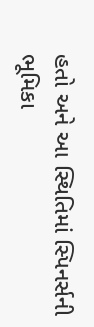હતો અને આ સ્થિતિમાં સ્પિનર્સની ભૂમિકા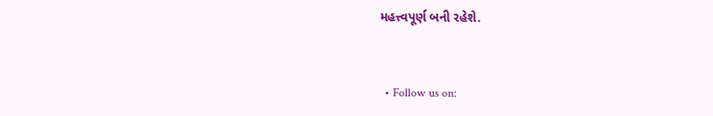મહત્ત્વપૂર્ણ બની રહેશે.


  • Follow us on: